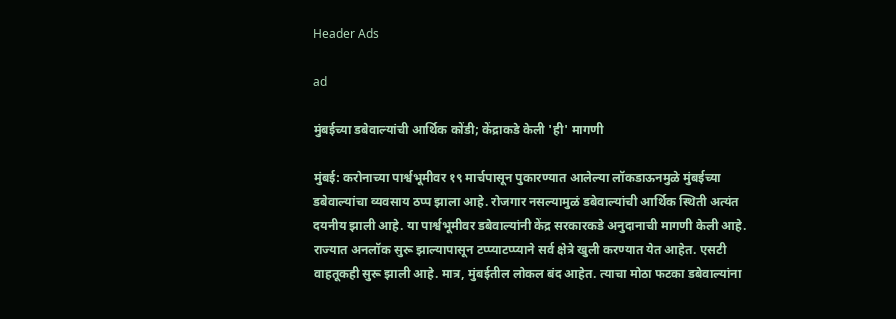Header Ads

ad

मुंबईच्या डबेवाल्यांची आर्थिक कोंडी; केंद्राकडे केली 'ही' मागणी

मुंबई: करोनाच्या पार्श्वभूमीवर १९ मार्चपासून पुकारण्यात आलेल्या लॉकडाऊनमुळे मुंबईच्या डबेवाल्यांचा व्यवसाय ठप्प झाला आहे. रोजगार नसल्यामुळं डबेवाल्यांची आर्थिक स्थिती अत्यंत दयनीय झाली आहे. या पार्श्वभूमीवर डबेवाल्यांनी केंद्र सरकारकडे अनुदानाची मागणी केली आहे. राज्यात अनलॉक सुरू झाल्यापासून टप्प्याटप्प्याने सर्व क्षेत्रे खुली करण्यात येत आहेत. एसटी वाहतूकही सुरू झाली आहे. मात्र, मुंबईतील लोकल बंद आहेत. त्याचा मोठा फटका डबेवाल्यांना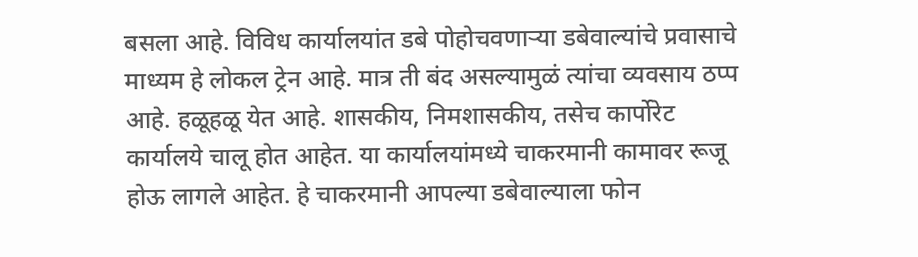बसला आहे. विविध कार्यालयांत डबे पोहोचवणाऱ्या डबेवाल्यांचे प्रवासाचे माध्यम हे लोकल ट्रेन आहे. मात्र ती बंद असल्यामुळं त्यांचा व्यवसाय ठप्प आहे. हळूहळू येत आहे. शासकीय, निमशासकीय, तसेच कार्पोरेट कार्यालये चालू होत आहेत. या कार्यालयांमध्ये चाकरमानी कामावर रूजू होऊ लागले आहेत. हे चाकरमानी आपल्या डबेवाल्याला फोन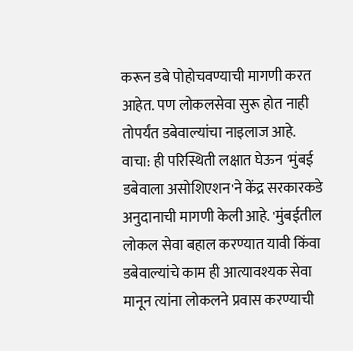करून डबे पोहोचवण्याची मागणी करत आहेत. पण लोकलसेवा सुरू होत नाही तोपर्यंत डबेवाल्यांचा नाइलाज आहे. वाचा: ही परिस्थिती लक्षात घेऊन 'मुंबई डबेवाला असोशिएशन'ने केंद्र सरकारकडे अनुदानाची मागणी केली आहे. 'मुंबईतील लोकल सेवा बहाल करण्यात यावी किंवा डबेवाल्यांचे काम ही आत्यावश्यक सेवा मानून त्यांना लोकलने प्रवास करण्याची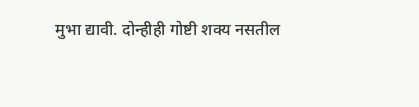मुभा द्यावी. दोन्हीही गोष्टी शक्य नसतील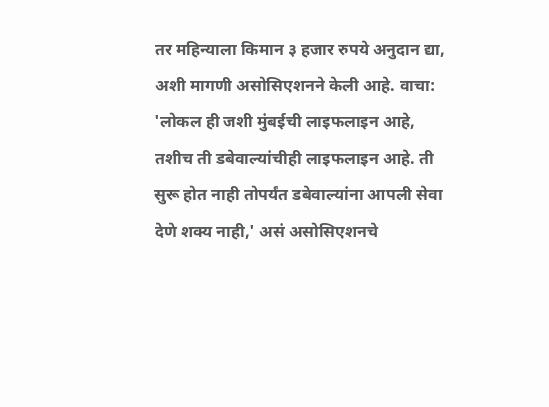तर महिन्याला किमान ३ हजार रुपये अनुदान द्या, अशी मागणी असोसिएशनने केली आहे. वाचा: 'लोकल ही जशी मुंबईची लाइफलाइन आहे, तशीच ती डबेवाल्यांचीही लाइफलाइन आहे. ती सुरू होत नाही तोपर्यंत डबेवाल्यांना आपली सेवा देणे शक्य नाही,' असं असोसिएशनचे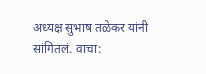अध्यक्ष सुभाष तळेकर यांनी सांगितलं. वाचा: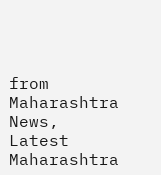from Maharashtra News, Latest Maharashtra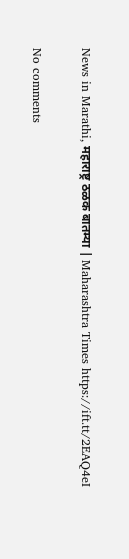News in Marathi, महाराष्ट्र ठळक बातम्या | Maharashtra Times https://ift.tt/2EAQ4eI

No comments